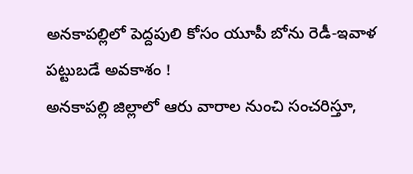అనకాపల్లిలో పెద్దపులి కోసం యూపీ బోను రెడీ-ఇవాళ పట్టుబడే అవకాశం !
అనకాపల్లి జిల్లాలో ఆరు వారాల నుంచి సంచరిస్తూ,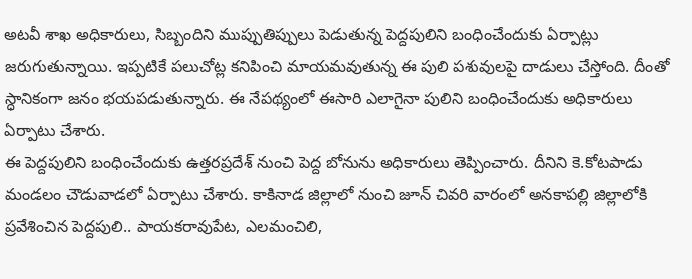అటవీ శాఖ అధికారులు, సిబ్బందిని ముప్పుతిప్పులు పెడుతున్న పెద్దపులిని బంధించేందుకు ఏర్పాట్లు జరుగుతున్నాయి. ఇప్పటికే పలుచోట్ల కనిపించి మాయమవుతున్న ఈ పులి పశువులపై దాడులు చేస్తోంది. దీంతో స్ధానికంగా జనం భయపడుతున్నారు. ఈ నేపథ్యంలో ఈసారి ఎలాగైనా పులిని బంధించేందుకు అధికారులు ఏర్పాటు చేశారు.
ఈ పెద్దపులిని బంధించేందుకు ఉత్తరప్రదేశ్ నుంచి పెద్ద బోనును అధికారులు తెప్పించారు. దీనిని కె.కోటపాడు మండలం చౌడువాడలో ఏర్పాటు చేశారు. కాకినాడ జిల్లాలో నుంచి జూన్ చివరి వారంలో అనకాపల్లి జిల్లాలోకి ప్రవేశించిన పెద్దపులి.. పాయకరావుపేట, ఎలమంచిలి,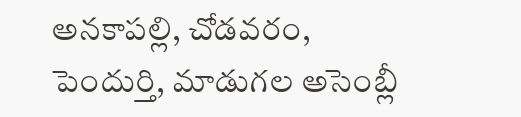అనకాపల్లి, చోడవరం, పెందుర్తి, మాడుగల అసెంబ్లీ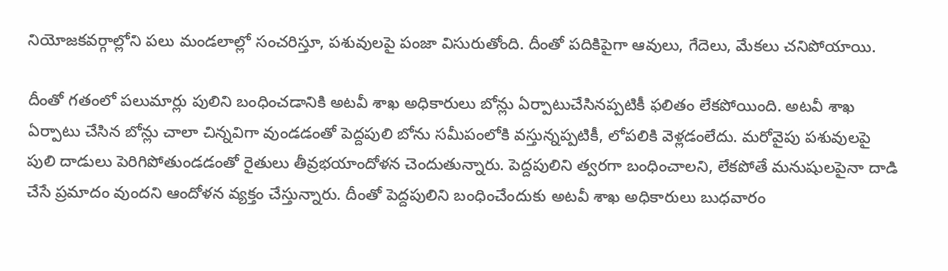నియోజకవర్గాల్లోని పలు మండలాల్లో సంచరిస్తూ, పశువులపై పంజా విసురుతోంది. దీంతో పదికిపైగా ఆవులు, గేదెలు, మేకలు చనిపోయాయి.

దీంతో గతంలో పలుమార్లు పులిని బంధించడానికి అటవీ శాఖ అధికారులు బోన్లు ఏర్పాటుచేసినప్పటికీ ఫలితం లేకపోయింది. అటవీ శాఖ ఏర్పాటు చేసిన బోన్లు చాలా చిన్నవిగా వుండడంతో పెద్దపులి బోను సమీపంలోకి వస్తున్నప్పటికీ, లోపలికి వెళ్లడంలేదు. మరోవైపు పశువులపై పులి దాడులు పెరిగిపోతుండడంతో రైతులు తీవ్రభయాందోళన చెందుతున్నారు. పెద్దపులిని త్వరగా బంధించాలని, లేకపోతే మనుషులపైనా దాడి చేసే ప్రమాదం వుందని ఆందోళన వ్యక్తం చేస్తున్నారు. దీంతో పెద్దపులిని బంధించేందుకు అటవీ శాఖ అధికారులు బుధవారం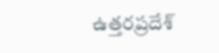ఉత్తరప్రదేశ్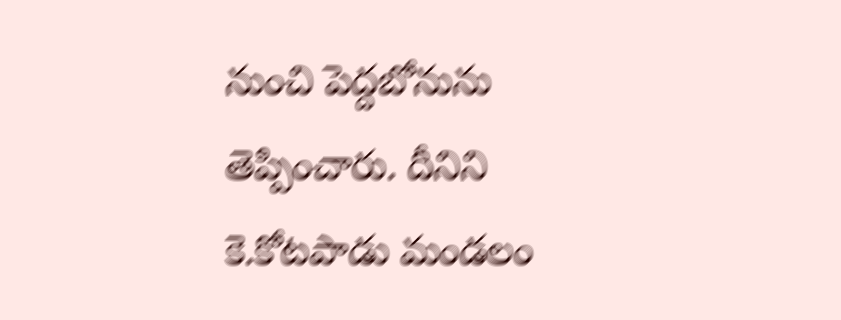నుంచి పెద్దబోనును తెప్పించారు. దీనిని కె.కోటపాడు మండలం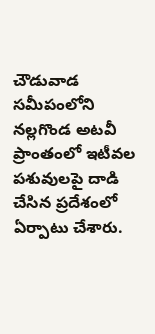చౌడువాడ సమీపంలోని నల్లగొండ అటవీ ప్రాంతంలో ఇటీవల పశువులపై దాడి చేసిన ప్రదేశంలో ఏర్పాటు చేశారు.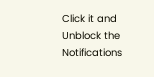Click it and Unblock the Notifications